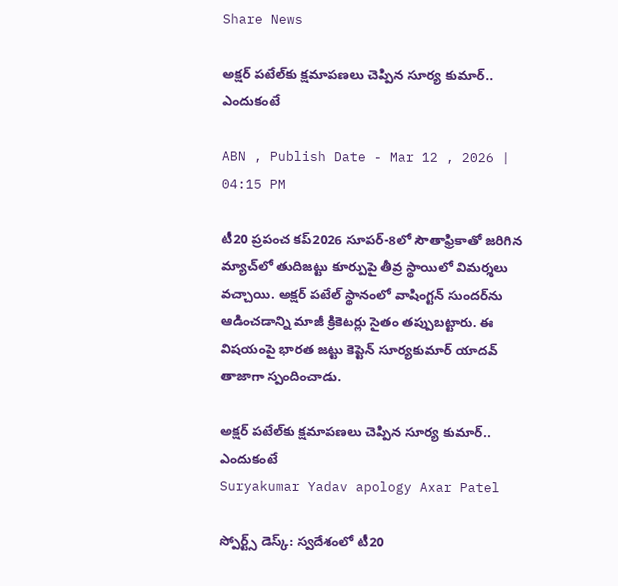Share News

అక్షర్ పటేల్‌కు క్షమాపణలు చెప్పిన సూర్య కుమార్.. ఎందుకంటే

ABN , Publish Date - Mar 12 , 2026 | 04:15 PM

టీ20 ప్రపంచ కప్2026 సూపర్-8లో సౌతాఫ్రికాతో జరిగిన మ్యాచ్‌లో తుదిజట్టు కూర్పుపై తీవ్ర స్థాయిలో విమర్శలు వచ్చాయి. అక్షర్‌ పటేల్‌ స్థానంలో వాషింగ్టన్‌ సుందర్‌‌ను ఆడించడాన్ని మాజీ క్రికెటర్లు సైతం తప్పుబట్టారు. ఈ విషయంపై భారత జట్టు కెప్టెన్‌ సూర్యకుమార్‌ యాదవ్‌ తాజాగా స్పందించాడు.

అక్షర్ పటేల్‌కు క్షమాపణలు చెప్పిన సూర్య కుమార్.. ఎందుకంటే
Suryakumar Yadav apology Axar Patel

స్పోర్ట్స్ డెస్క్: స్వదేశంలో టీ20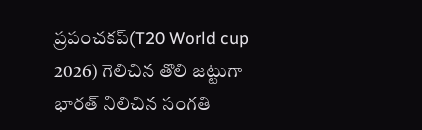ప్రపంచకప్‌(T20 World cup 2026) గెలిచిన తొలి జట్టుగా భారత్ నిలిచిన సంగతి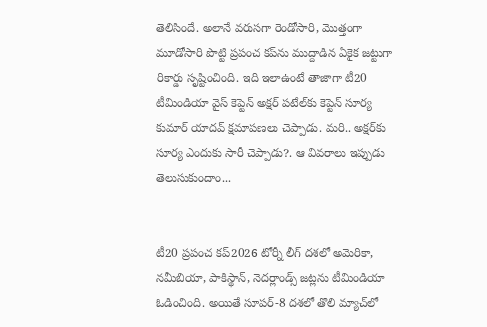తెలిసిందే. అలానే వరుసగా రెండోసారి, మొత్తంగా మూడోసారి పొట్టి ప్రపంచ కప్‌ను ముద్దాడిన ఏకైక జట్టుగా రికార్డు సృష్టించింది. ఇది ఇలాఉంటే తాజాగా టీ20 టీమిండియా వైస్ కెప్టెన్ అక్షర్ పటేల్‌కు కెప్టెన్ సూర్య కుమార్ యాదవ్ క్షమాపణలు చెప్పాడు. మరి.. అక్షర్‌కు సూర్య ఎందుకు సారీ చెప్పాడు?. ఆ వివరాలు ఇప్పుడు తెలుసుకుందాం...


టీ20 ప్రపంచ కప్2026 టోర్నీ లీగ్ దశలో అమెరికా, నమీబియా, పాకిస్థాన్, నెదర్లాండ్స్‌ జట్లను టీమిండియా ఓడించింది. అయితే సూపర్‌-8 దశలో తొలి మ్యాచ్‌లో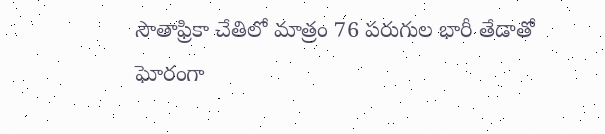సౌతాఫ్రికా చేతిలో మాత్రం 76 పరుగుల భారీ తేడాతో ఘోరంగా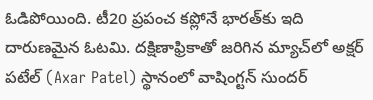ఓడిపోయింది. టీ20 ప్రపంచ కప్లోనే భారత్‌కు ఇది దారుణమైన ఓటమి. దక్షిణాఫ్రికాతో జరిగిన మ్యాచ్‌లో అక్షర్‌ పటేల్‌ (Axar Patel) స్థానంలో వాషింగ్టన్‌ సుందర్‌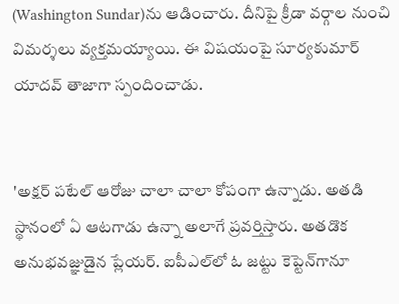(Washington Sundar)ను ఆడించారు. దీనిపై క్రీడా వర్గాల నుంచి విమర్శలు వ్యక్తమయ్యాయి. ఈ విషయంపై సూర్యకుమార్‌ యాదవ్‌ తాజాగా స్పందించాడు.


'అక్షర్‌ పటేల్‌ ఆరోజు చాలా చాలా కోపంగా ఉన్నాడు. అతడి స్థానంలో ఏ ఆటగాడు ఉన్నా అలాగే ప్రవర్తిస్తారు. అతడొక అనుభవజ్ఞుడైన ప్లేయర్‌. ఐపీఎల్‌లో ఓ జట్టు కెప్టెన్‌గానూ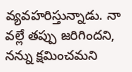వ్యవహరిస్తున్నాడు. నా వల్లే తప్పు జరిగిందని, నన్ను క్షమించమని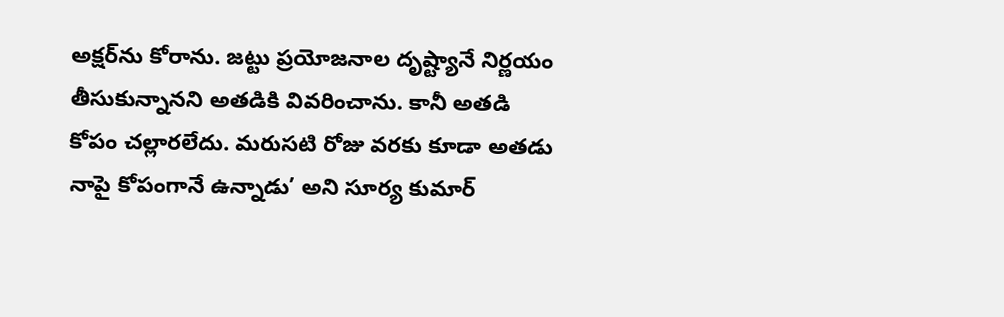అక్షర్‌ను కోరాను. జట్టు ప్రయోజనాల దృష్ట్యానే నిర్ణయం తీసుకున్నానని అతడికి వివరించాను. కానీ అతడి కోపం చల్లారలేదు. మరుసటి రోజు వరకు కూడా అతడు నాపై కోపంగానే ఉన్నాడు’ అని సూర్య కుమార్‌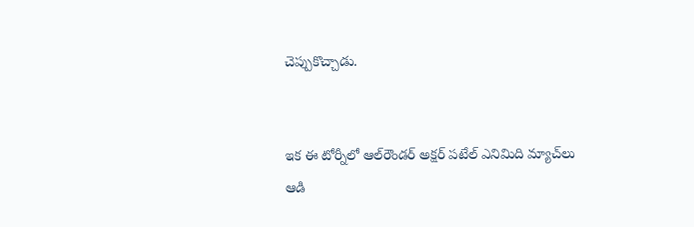చెప్పుకొచ్చాడు.


ఇక ఈ టోర్నీలో ఆల్‌రౌండర్‌ అక్షర్‌ పటేల్‌ ఎనిమిది మ్యాచ్‌లు ఆడి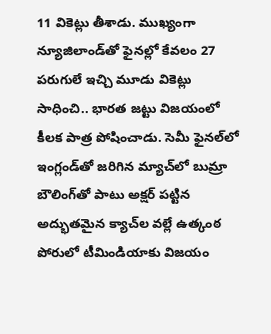11 వికెట్లు తీశాడు. ముఖ్యంగా న్యూజిలాండ్‌తో ఫైనల్లో కేవలం 27 పరుగులే ఇచ్చి మూడు వికెట్లు సాధించి.. భారత జట్టు విజయంలో కీలక పాత్ర పోషించాడు. సెమీ ఫైనల్‌లో ఇంగ్లండ్‌తో జరిగిన మ్యాచ్‌లో బుమ్రా బౌలింగ్‌తో పాటు అక్షర్‌ పట్టిన అద్భుతమైన క్యాచ్‌ల వల్లే ఉత్కంఠ పోరులో టీమిండియాకు విజయం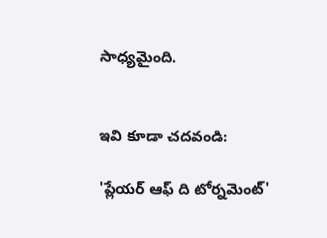సాధ్యమైంది.


ఇవి కూడా చదవండి:

'ప్లేయర్ ఆఫ్ ది టోర్నమెంట్'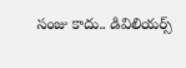సంజు కాదు.. డివిలియర్స్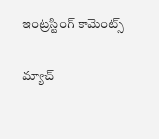ఇంట్రస్టింగ్ కామెంట్స్

మ్యాచ్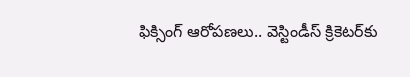ఫిక్సింగ్ ఆరోపణలు.. వెస్టిండీస్ క్రికెటర్‌కు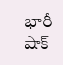భారీ షాక్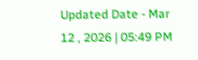Updated Date - Mar 12 , 2026 | 05:49 PM